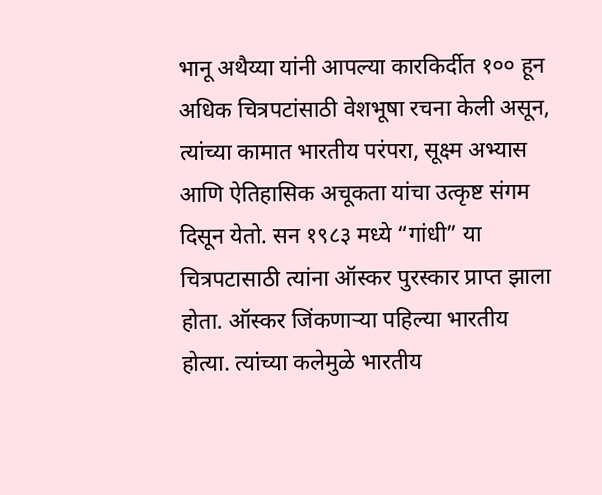भानू अथैय्या यांनी आपल्या कारकिर्दीत १०० हून अधिक चित्रपटांसाठी वेशभूषा रचना केली असून, त्यांच्या कामात भारतीय परंपरा, सूक्ष्म अभ्यास आणि ऐतिहासिक अचूकता यांचा उत्कृष्ट संगम दिसून येतो. सन १९८३ मध्ये “गांधी” या चित्रपटासाठी त्यांना ऑस्कर पुरस्कार प्राप्त झाला होता. ऑस्कर जिंकणाऱ्या पहिल्या भारतीय होत्या. त्यांच्या कलेमुळे भारतीय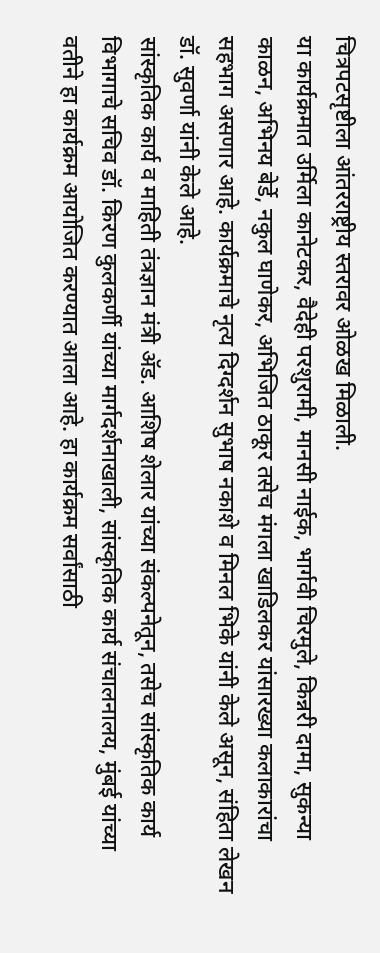चित्रपटसृष्टीला आंतरराष्ट्रीय स्तरावर ओळख मिळाली.
या कार्यक्रमात उर्मिला कानेटकर, वैदेही परशुरामी, मानसी नाईक, भार्गवी चिरमुले, किन्नरी दामा, सुकन्या काळन, अभिनय बेर्डे, नकुल घाणेकर, अभिजित ठाकूर तसेच मंगला खाडिलकर यांसारख्या कलाकारांचा सहभाग असणार आहे. कार्यक्रमाचे नृत्य दिग्दर्शन सुभाष नकाशे व मिनल भिके यांनी केले असून, संहिता लेखन डॉ. सुवर्णा यांनी केले आहे.
सांस्कृतिक कार्य व माहिती तंत्रज्ञान मंत्री ॲड. आशिष शेलार यांच्या संकल्पनेतून, तसेच सांस्कृतिक कार्य विभागाचे सचिव डॉ. किरण कुलकर्णी यांच्या मार्गदर्शनाखाली, सांस्कृतिक कार्य संचालनालय, मुंबई यांच्या वतीने हा कार्यक्रम आयोजित करण्यात आला आहे. हा कार्यक्रम सर्वांसाठी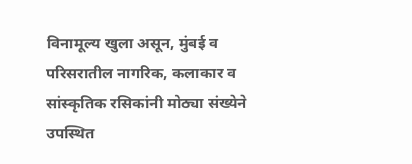विनामूल्य खुला असून, मुंबई व परिसरातील नागरिक, कलाकार व सांस्कृतिक रसिकांनी मोठ्या संख्येने उपस्थित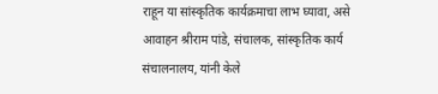राहून या सांस्कृतिक कार्यक्रमाचा लाभ घ्यावा, असे आवाहन श्रीराम पांडे, संचालक, सांस्कृतिक कार्य संचालनालय, यांनी केले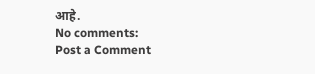आहे.
No comments:
Post a Comment